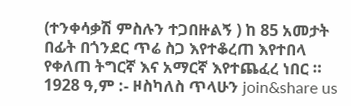(ተንቀሳቃሽ ምስሉን ተጋበዙልኝ ) ከ 85 አመታት በፊት በጎንደር ጥሬ ስጋ እየተቆረጠ እየተበላ የቀለጠ ትግርኛ እና አማርኛ እየተጨፈረ ነበር ። 1928 ዓ,ም :- ዞስካለስ ጥላሁን join&share us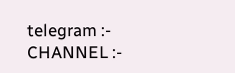telegram :- CHANNEL :-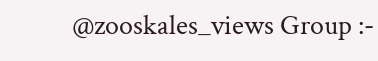@zooskales_views Group :-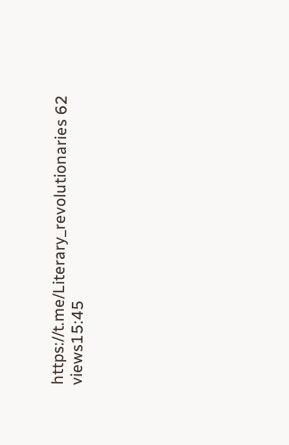https://t.me/Literary_revolutionaries 62 views15:45